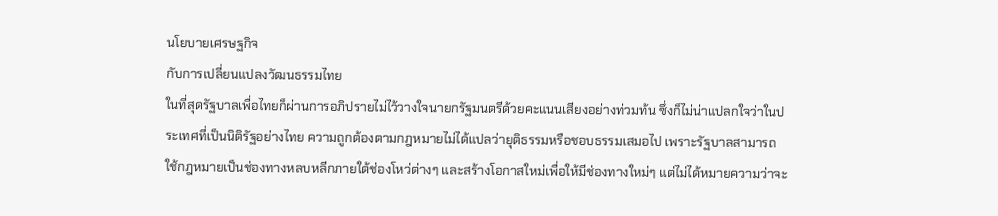นโยบายเศรษฐกิจ
กับการเปลี่ยนแปลงวัฒนธรรมไทย
ในที่สุดรัฐบาลเพื่อไทยก็ผ่านการอภิปรายไม่ไว้วางใจนายกรัฐมนตรีด้วยคะแนนเสียงอย่างท่วมท้น ซึ่งก็ไม่น่าแปลกใจว่าในประเทศที่เป็นนิติรัฐอย่างไทย ความถูกต้องตามกฎหมายไม่ได้แปลว่ายุติธรรมหรือชอบธรรมเสมอไป เพราะรัฐบาลสามารถใช้กฎหมายเป็นช่องทางหลบหลีกภายใต้ช่องโหว่ต่างๆ และสร้างโอกาสใหม่เพื่อให้มีช่องทางใหม่ๆ แต่ไม่ได้หมายความว่าจะ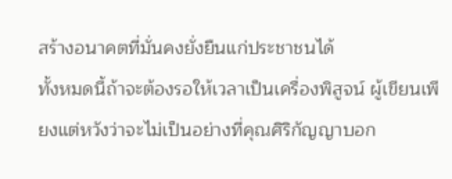สร้างอนาคตที่มั่นคงยั่งยืนแก่ประชาชนได้
ทั้งหมดนี้ถ้าจะต้องรอให้เวลาเป็นเครื่องพิสูจน์ ผู้เขียนเพียงแต่หวังว่าจะไม่เป็นอย่างที่คุณศิริกัญญาบอก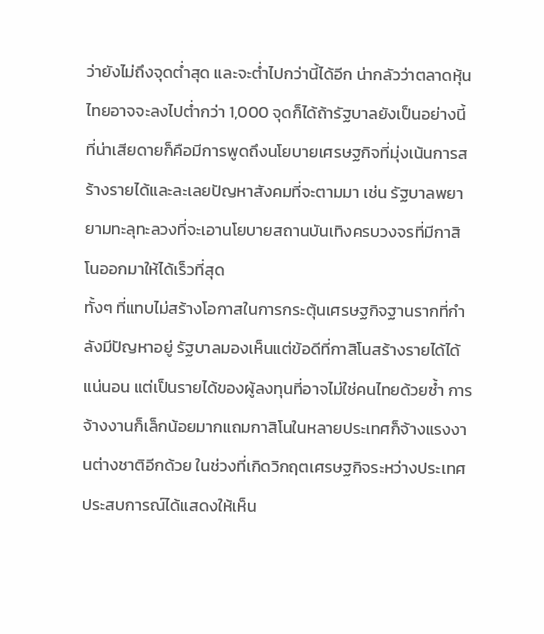ว่ายังไม่ถึงจุดต่ำสุด และจะต่ำไปกว่านี้ได้อีก น่ากลัวว่าตลาดหุ้นไทยอาจจะลงไปต่ำกว่า 1,000 จุดก็ได้ถ้ารัฐบาลยังเป็นอย่างนี้
ที่น่าเสียดายก็คือมีการพูดถึงนโยบายเศรษฐกิจที่มุ่งเน้นการสร้างรายได้และละเลยปัญหาสังคมที่จะตามมา เช่น รัฐบาลพยายามทะลุทะลวงที่จะเอานโยบายสถานบันเทิงครบวงจรที่มีกาสิโนออกมาให้ได้เร็วที่สุด
ทั้งๆ ที่แทบไม่สร้างโอกาสในการกระตุ้นเศรษฐกิจฐานรากที่กำลังมีปัญหาอยู่ รัฐบาลมองเห็นแต่ข้อดีที่กาสิโนสร้างรายได้ได้แน่นอน แต่เป็นรายได้ของผู้ลงทุนที่อาจไม่ใช่คนไทยด้วยซ้ำ การจ้างงานก็เล็กน้อยมากแถมกาสิโนในหลายประเทศก็จ้างแรงงานต่างชาติอีกด้วย ในช่วงที่เกิดวิกฤตเศรษฐกิจระหว่างประเทศ ประสบการณ์ได้แสดงให้เห็น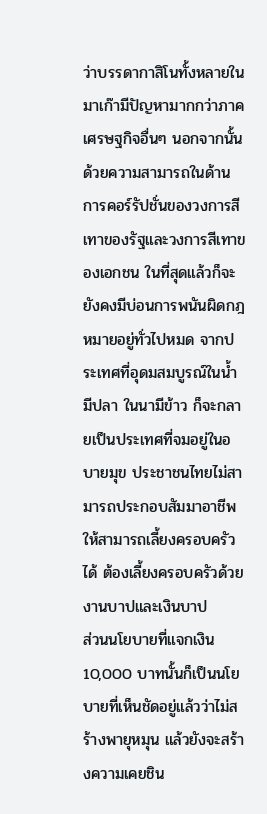ว่าบรรดากาสิโนทั้งหลายในมาเก๊ามีปัญหามากกว่าภาคเศรษฐกิจอื่นๆ นอกจากนั้น ด้วยความสามารถในด้านการคอร์รัปชั่นของวงการสีเทาของรัฐและวงการสีเทาของเอกชน ในที่สุดแล้วก็จะยังคงมีบ่อนการพนันผิดกฎหมายอยู่ทั่วไปหมด จากประเทศที่อุดมสมบูรณ์ในน้ำมีปลา ในนามีข้าว ก็จะกลายเป็นประเทศที่จมอยู่ในอบายมุข ประชาชนไทยไม่สามารถประกอบสัมมาอาชีพให้สามารถเลี้ยงครอบครัวได้ ต้องเลี้ยงครอบครัวด้วยงานบาปและเงินบาป
ส่วนนโยบายที่แจกเงิน 10,000 บาทนั้นก็เป็นนโยบายที่เห็นชัดอยู่แล้วว่าไม่สร้างพายุหมุน แล้วยังจะสร้างความเคยชิน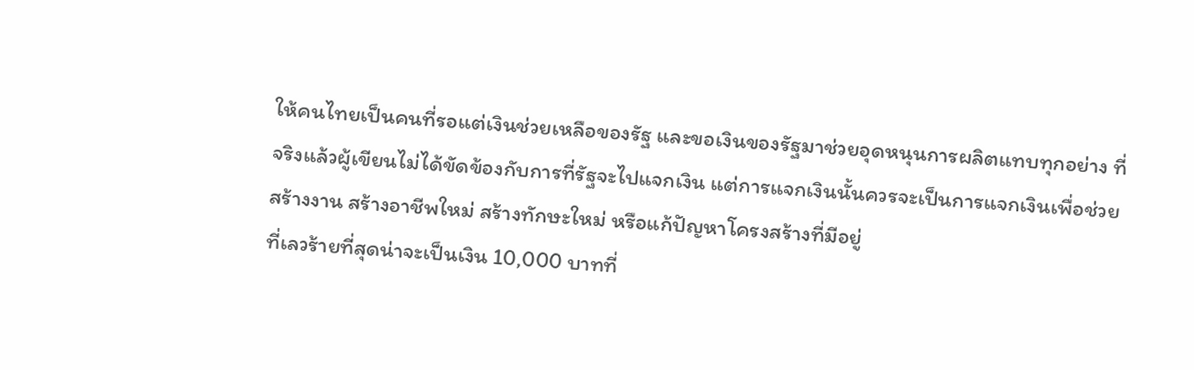ให้คนไทยเป็นคนที่รอแต่เงินช่วยเหลือของรัฐ และขอเงินของรัฐมาช่วยอุดหนุนการผลิตแทบทุกอย่าง ที่จริงแล้วผู้เขียนไม่ได้ขัดข้องกับการที่รัฐจะไปแจกเงิน แต่การแจกเงินนั้นควรจะเป็นการแจกเงินเพื่อช่วยสร้างงาน สร้างอาชีพใหม่ สร้างทักษะใหม่ หรือแก้ปัญหาโครงสร้างที่มีอยู่
ที่เลวร้ายที่สุดน่าจะเป็นเงิน 10,000 บาทที่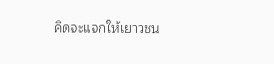คิดจะแจกให้เยาวชน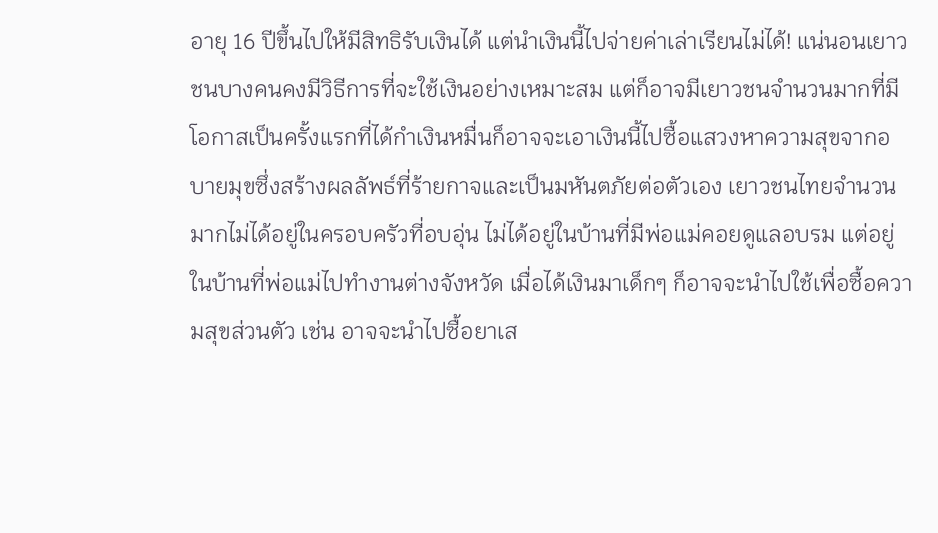อายุ 16 ปีขึ้นไปให้มีสิทธิรับเงินได้ แต่นำเงินนี้ไปจ่ายค่าเล่าเรียนไม่ได้! แน่นอนเยาวชนบางคนคงมีวิธีการที่จะใช้เงินอย่างเหมาะสม แต่ก็อาจมีเยาวชนจำนวนมากที่มีโอกาสเป็นครั้งแรกที่ได้กำเงินหมื่นก็อาจจะเอาเงินนี้ไปซื้อแสวงหาความสุขจากอบายมุขซึ่งสร้างผลลัพธ์ที่ร้ายกาจและเป็นมหันตภัยต่อตัวเอง เยาวชนไทยจำนวนมากไม่ได้อยู่ในครอบครัวที่อบอุ่น ไม่ได้อยู่ในบ้านที่มีพ่อแม่คอยดูแลอบรม แต่อยู่ในบ้านที่พ่อแม่ไปทำงานต่างจังหวัด เมื่อได้เงินมาเด็กๆ ก็อาจจะนำไปใช้เพื่อซื้อความสุขส่วนตัว เช่น อาจจะนำไปซื้อยาเส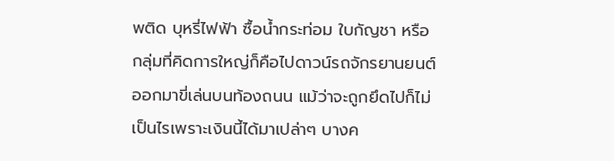พติด บุหรี่ไฟฟ้า ซื้อน้ำกระท่อม ใบกัญชา หรือกลุ่มที่คิดการใหญ่ก็คือไปดาวน์รถจักรยานยนต์ออกมาขี่เล่นบนท้องถนน แม้ว่าจะถูกยึดไปก็ไม่เป็นไรเพราะเงินนี้ได้มาเปล่าๆ บางค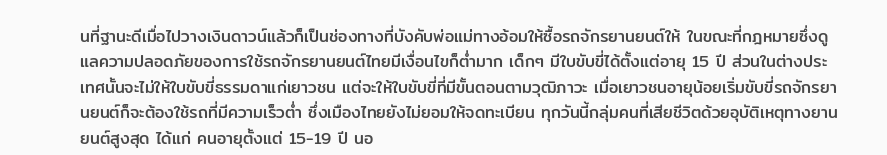นที่ฐานะดีเมื่อไปวางเงินดาวน์แล้วก็เป็นช่องทางที่บังคับพ่อแม่ทางอ้อมให้ซื้อรถจักรยานยนต์ให้ ในขณะที่กฎหมายซึ่งดูแลความปลอดภัยของการใช้รถจักรยานยนต์ไทยมีเงื่อนไขก็ต่ำมาก เด็กๆ มีใบขับขี่ได้ตั้งแต่อายุ 15 ปี ส่วนในต่างประเทศนั้นจะไม่ให้ใบขับขี่ธรรมดาแก่เยาวชน แต่จะให้ใบขับขี่ที่มีขั้นตอนตามวุฒิภาวะ เมื่อเยาวชนอายุน้อยเริ่มขับขี่รถจักรยานยนต์ก็จะต้องใช้รถที่มีความเร็วต่ำ ซึ่งเมืองไทยยังไม่ยอมให้จดทะเบียน ทุกวันนี้กลุ่มคนที่เสียชีวิตด้วยอุบัติเหตุทางยานยนต์สูงสุด ได้แก่ คนอายุตั้งแต่ 15-19 ปี นอ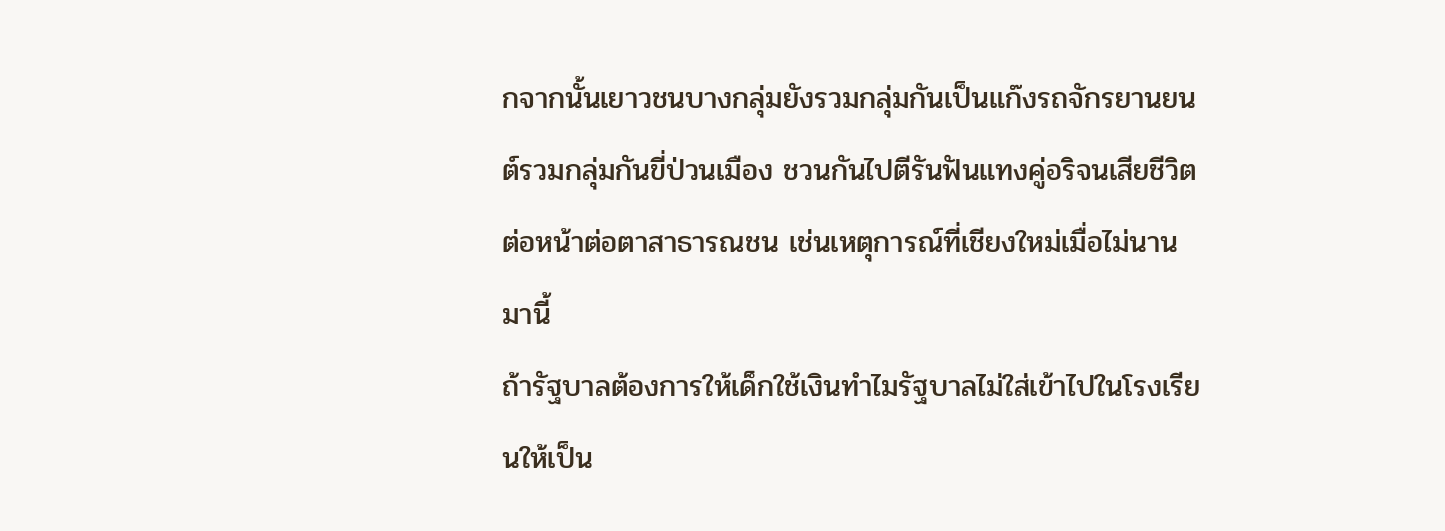กจากนั้นเยาวชนบางกลุ่มยังรวมกลุ่มกันเป็นแก๊งรถจักรยานยนต์รวมกลุ่มกันขี่ป่วนเมือง ชวนกันไปตีรันฟันแทงคู่อริจนเสียชีวิตต่อหน้าต่อตาสาธารณชน เช่นเหตุการณ์ที่เชียงใหม่เมื่อไม่นานมานี้
ถ้ารัฐบาลต้องการให้เด็กใช้เงินทำไมรัฐบาลไม่ใส่เข้าไปในโรงเรียนให้เป็น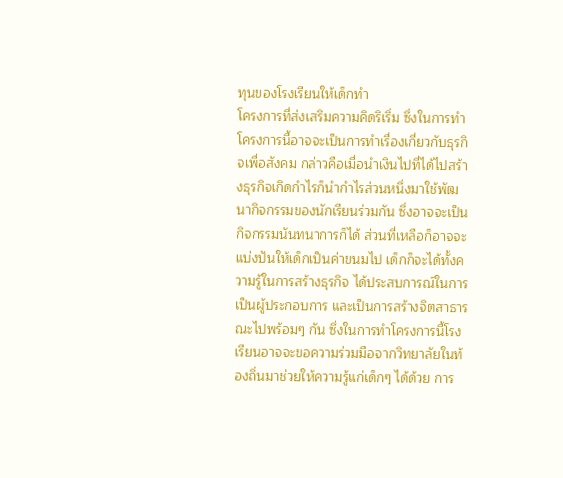ทุนของโรงเรียนให้เด็กทำ
โครงการที่ส่งเสริมความคิดริเริ่ม ซึ่งในการทำโครงการนี้อาจจะเป็นการทำเรื่องเกี่ยวกับธุรกิจเพื่อสังคม กล่าวคือเมื่อนำเงินไปที่ได้ไปสร้างธุรกิจเกิดกำไรก็นำกำไรส่วนหนึ่งมาใช้พัฒนากิจกรรมของนักเรียนร่วมกัน ซึ่งอาจจะเป็นกิจกรรมนันทนาการก็ได้ ส่วนที่เหลือก็อาจจะแบ่งปันให้เด็กเป็นค่าขนมไป เด็กก็จะได้ทั้งความรู้ในการสร้างธุรกิจ ได้ประสบการณ์ในการเป็นผู้ประกอบการ และเป็นการสร้างจิตสาธารณะไปพร้อมๆ กัน ซึ่งในการทำโครงการนี้โรงเรียนอาจจะขอความร่วมมือจากวิทยาลัยในท้องถิ่นมาช่วยให้ความรู้แก่เด็กๆ ได้ด้วย การ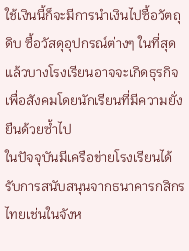ใช้เงินนี้ก็จะมีการนำเงินไปซื้อวัตถุดิบ ซื้อวัสดุอุปกรณ์ต่างๆ ในที่สุดแล้วบางโรงเรียนอาจจะเกิดธุรกิจเพื่อสังคมโดยนักเรียนที่มีความยั่งยืนด้วยซ้ำไป
ในปัจจุบันมีเครือข่ายโรงเรียนได้รับการสนับสนุนจากธนาคารกสิกรไทยเช่นในจังห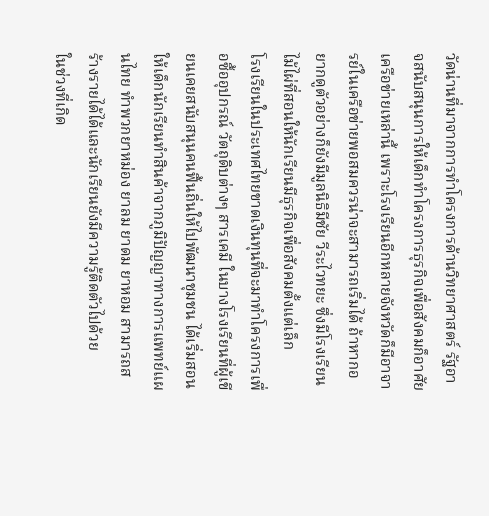วัดน่านที่มาจากการทำโครงการด้านวิทยาศาสตร์ รัฐอาจสนับสนุนการให้เด็กทำโครงการธุรกิจเพื่อสังคมก็อาศัยเครือข่ายเหล่านี้ เพราะโรงเรียนอีกหลายจังหวัดก็มีอาจารย์ในเครือข่ายพอสมควรน่าจะสามารถเริ่มได้ ถ้าหากอยากดูตัวอย่างก็ยังมีมูลนิธิมีชัย วีระไวทยะ ซึ่งมีโรงเรียนไม้ไผ่ที่สอนให้นักเรียนมีธุรกิจเพื่อสังคมตั้งแต่เล็ก
โรงเรียนในประเทศไทยขาดเงินทุนที่จะมาทำโครงการเพื่อซื้ออุปกรณ์ วัตถุดิบต่างๆ สารเคมี ในบางโรงเรียนที่ผู้เขียนเคยสนับสนุนคนฟื้นถิ่นให้ไปพัฒนาชุมชน ได้เริ่มสอนให้เด็กนักเรียนทำสินค้าจากภูมิปัญญาทางการแพทย์แผนไทย ทำพวกยาหม่อง ยาลม ยาดม ยาหอม สามารถสร้างรายได้ได้และนักเรียนยังมีความรู้ติดตัวไปด้วย
ในช่วงที่เกิด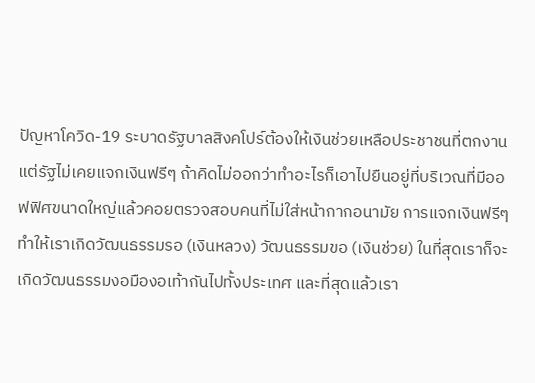ปัญหาโควิด-19 ระบาดรัฐบาลสิงคโปร์ต้องให้เงินช่วยเหลือประชาชนที่ตกงาน แต่รัฐไม่เคยแจกเงินฟรีๆ ถ้าคิดไม่ออกว่าทำอะไรก็เอาไปยืนอยู่ที่บริเวณที่มีออฟฟิศขนาดใหญ่แล้วคอยตรวจสอบคนที่ไม่ใส่หน้ากากอนามัย การแจกเงินฟรีๆ ทำให้เราเกิดวัฒนธรรมรอ (เงินหลวง) วัฒนธรรมขอ (เงินช่วย) ในที่สุดเราก็จะเกิดวัฒนธรรมงอมืองอเท้ากันไปทั้งประเทศ และที่สุดแล้วเรา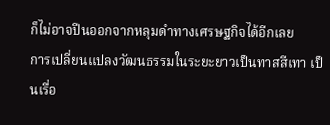ก็ไม่อาจปีนออกจากหลุมดำทางเศรษฐกิจได้อีกเลย
การเปลี่ยนแปลงวัฒนธรรมในระยะยาวเป็นทาสสีเทา เป็นเรื่อ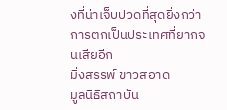งที่น่าเจ็บปวดที่สุดยิ่งกว่าการตกเป็นประเทศที่ยากจนเสียอีก
มิ่งสรรพ์ ขาวสอาด
มูลนิธิสถาบัน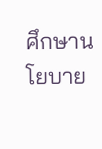ศึกษานโยบาย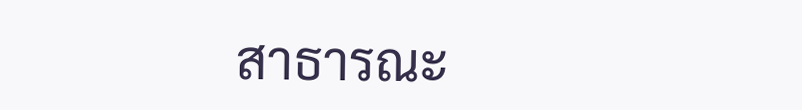สาธารณะ